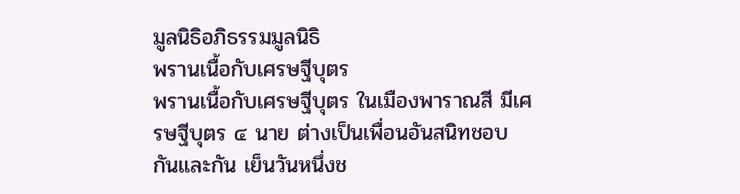มูลนิธิอภิธรรมมูลนิธิ
พรานเนื้อกับเศรษฐีบุตร
พรานเนื้อกับเศรษฐีบุตร ในเมืองพาราณสี มีเศรษฐีบุตร ๔ นาย ต่างเป็นเพื่อนอันสนิทชอบกันและกัน เย็นวันหนึ่งช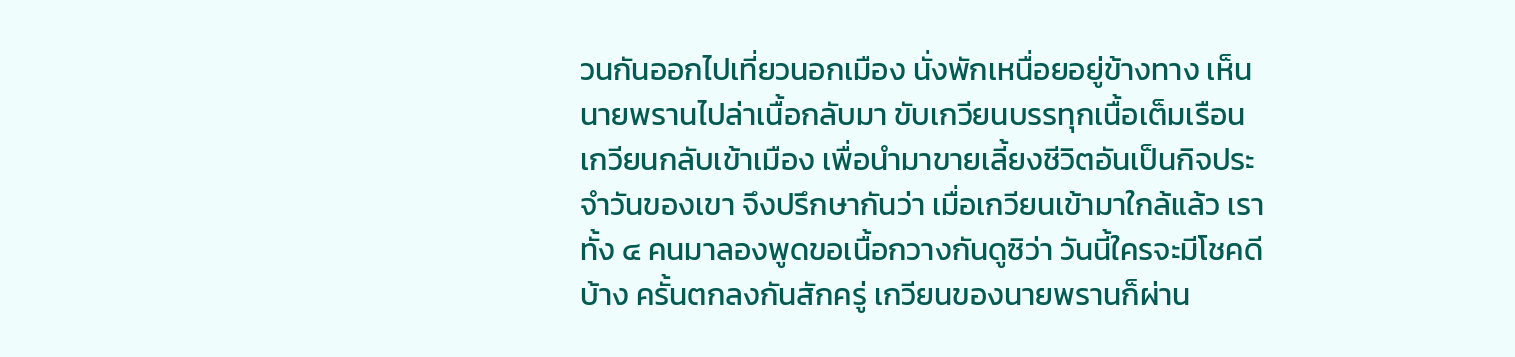วนกันออกไปเที่ยวนอกเมือง นั่งพักเหนื่อยอยู่ข้างทาง เห็นนายพรานไปล่าเนื้อกลับมา ขับเกวียนบรรทุกเนื้อเต็มเรือนเกวียนกลับเข้าเมือง เพื่อนำมาขายเลี้ยงชีวิตอันเป็นกิจประจำวันของเขา จึงปรึกษากันว่า เมื่อเกวียนเข้ามาใกล้แล้ว เราทั้ง ๔ คนมาลองพูดขอเนื้อกวางกันดูซิว่า วันนี้ใครจะมีโชคดีบ้าง ครั้นตกลงกันสักครู่ เกวียนของนายพรานก็ผ่าน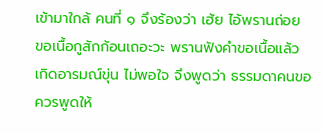เข้ามาใกล้ คนที่ ๑ จึงร้องว่า เฮ้ย ไอ้พรานถ่อย ขอเนื้อกูสักก้อนเถอะวะ พรานฟังคำขอเนื้อแล้วเกิดอารมณ์ขุ่น ไม่พอใจ จึงพูดว่า ธรรมดาคนขอ ควรพูดให้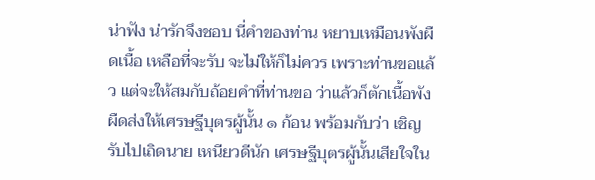น่าฟัง น่ารักจึงชอบ นี่คำของท่าน หยาบเหมือนพังผืดเนื้อ เหลือที่จะรับ จะไม่ให้ก็ไม่ควร เพราะท่านขอแล้ว แต่จะให้สมกับถ้อยคำที่ท่านขอ ว่าแล้วก็ตักเนื้อพังผืดส่งให้เศรษฐีบุตรผู้นั้น ๑ ก้อน พร้อมกับว่า เชิญรับไปเถิดนาย เหนียวดีนัก เศรษฐีบุตรผู้นั้นเสียใจใน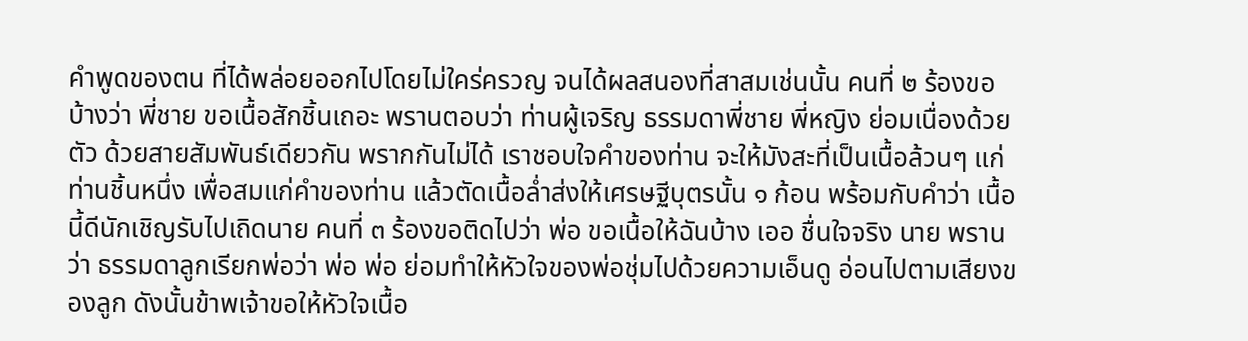คำพูดของตน ที่ได้พล่อยออกไปโดยไม่ใคร่ครวญ จนได้ผลสนองที่สาสมเช่นนั้น คนที่ ๒ ร้องขอบ้างว่า พี่ชาย ขอเนื้อสักชิ้นเถอะ พรานตอบว่า ท่านผู้เจริญ ธรรมดาพี่ชาย พี่หญิง ย่อมเนื่องด้วยตัว ด้วยสายสัมพันธ์เดียวกัน พรากกันไม่ได้ เราชอบใจคำของท่าน จะให้มังสะที่เป็นเนื้อล้วนๆ แก่ท่านชิ้นหนึ่ง เพื่อสมแก่คำของท่าน แล้วตัดเนื้อล่ำส่งให้เศรษฐีบุตรนั้น ๑ ก้อน พร้อมกับคำว่า เนื้อนี้ดีนักเชิญรับไปเถิดนาย คนที่ ๓ ร้องขอติดไปว่า พ่อ ขอเนื้อให้ฉันบ้าง เออ ชื่นใจจริง นาย พรานว่า ธรรมดาลูกเรียกพ่อว่า พ่อ พ่อ ย่อมทำให้หัวใจของพ่อชุ่มไปด้วยความเอ็นดู อ่อนไปตามเสียงของลูก ดังนั้นข้าพเจ้าขอให้หัวใจเนื้อ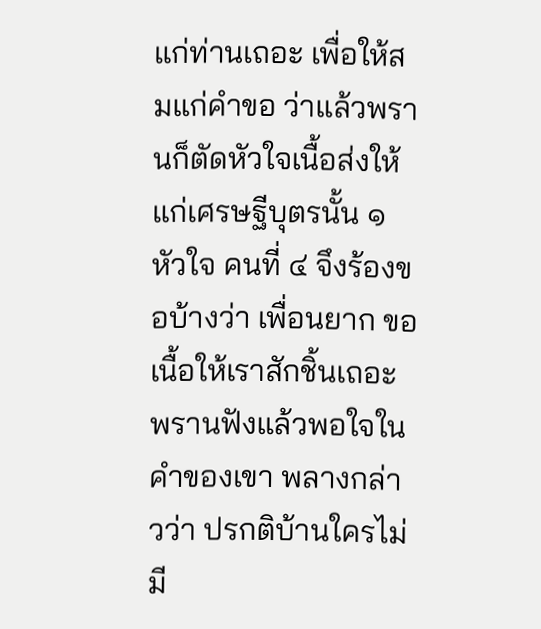แก่ท่านเถอะ เพื่อให้สมแก่คำขอ ว่าแล้วพรานก็ตัดหัวใจเนื้อส่งให้แก่เศรษฐีบุตรนั้น ๑ หัวใจ คนที่ ๔ จึงร้องขอบ้างว่า เพื่อนยาก ขอเนื้อให้เราสักชิ้นเถอะ พรานฟังแล้วพอใจในคำของเขา พลางกล่าวว่า ปรกติบ้านใครไม่มี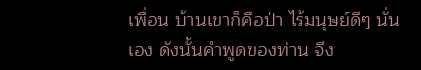เพื่อน บ้านเขาก็คือป่า ไร้มนุษย์ดีๆ นั่นเอง ดังนั้นคำพูดของท่าน จึง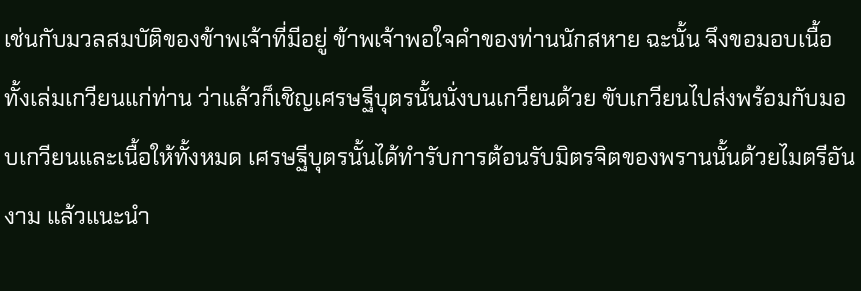เช่นกับมวลสมบัติของข้าพเจ้าที่มีอยู่ ข้าพเจ้าพอใจคำของท่านนักสหาย ฉะนั้น จึงขอมอบเนื้อทั้งเล่มเกวียนแก่ท่าน ว่าแล้วก็เชิญเศรษฐีบุตรนั้นนั่งบนเกวียนด้วย ขับเกวียนไปส่งพร้อมกับมอบเกวียนและเนื้อให้ทั้งหมด เศรษฐีบุตรนั้นได้ทำรับการต้อนรับมิตรจิตของพรานนั้นด้วยไมตรีอันงาม แล้วแนะนำ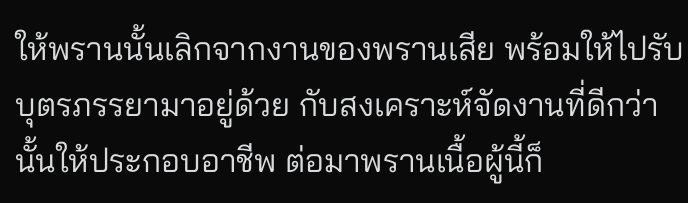ให้พรานนั้นเลิกจากงานของพรานเสีย พร้อมให้ไปรับบุตรภรรยามาอยู่ด้วย กับสงเคราะห์จัดงานที่ดีกว่านั้นให้ประกอบอาชีพ ต่อมาพรานเนื้อผู้นี้ก็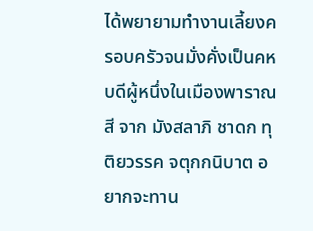ได้พยายามทำงานเลี้ยงครอบครัวจนมั่งคั่งเป็นคหบดีผู้หนึ่งในเมืองพาราณสี จาก มังสลาภิ ชาดก ทุติยวรรค จตุกกนิบาต อยากจะทาน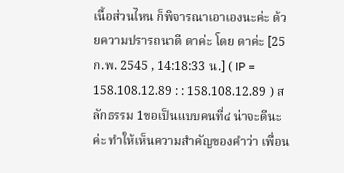เนื้อส่วนไหน ก็พิจารณาเอาเองนะค่ะ ด้วยความปรารถนาดี ดาค่ะ โดย ดาค่ะ [25 ก.พ. 2545 , 14:18:33 น.] ( IP = 158.108.12.89 : : 158.108.12.89 ) สลักธรรม 1ขอเป็นแบบคนที่๔ น่าจะดีนะค่ะ ทำให้เห็นความสำคัญของคำว่า เพื่อน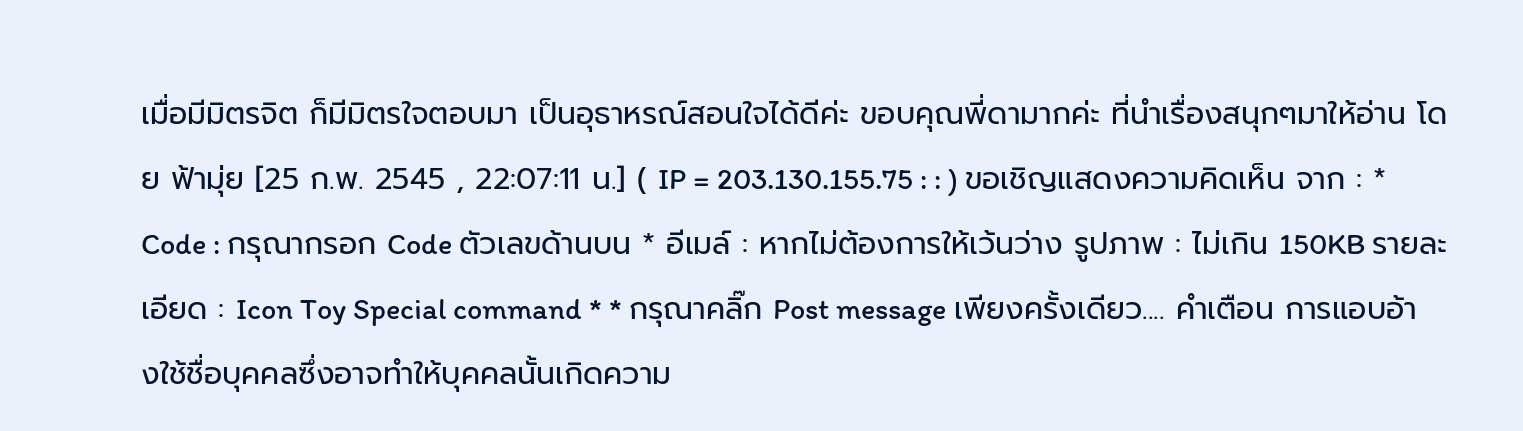เมื่อมีมิตรจิต ก็มีมิตรใจตอบมา เป็นอุธาหรณ์สอนใจได้ดีค่ะ ขอบคุณพี่ดามากค่ะ ที่นำเรื่องสนุกๆมาให้อ่าน โดย ฟ้ามุ่ย [25 ก.พ. 2545 , 22:07:11 น.] ( IP = 203.130.155.75 : : ) ขอเชิญแสดงความคิดเห็น จาก : * Code : กรุณากรอก Code ตัวเลขด้านบน * อีเมล์ : หากไม่ต้องการให้เว้นว่าง รูปภาพ : ไม่เกิน 150KB รายละเอียด : Icon Toy Special command * * กรุณาคลิ๊ก Post message เพียงครั้งเดียว.... คำเตือน การแอบอ้างใช้ชื่อบุคคลซึ่งอาจทำให้บุคคลนั้นเกิดความ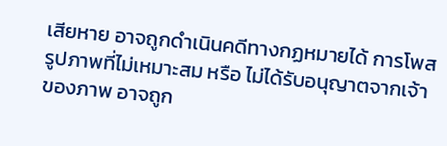เสียหาย อาจถูกดำเนินคดีทางกฏหมายได้ การโพสรูปภาพที่ไม่เหมาะสม หรือ ไม่ได้รับอนุญาตจากเจ้าของภาพ อาจถูก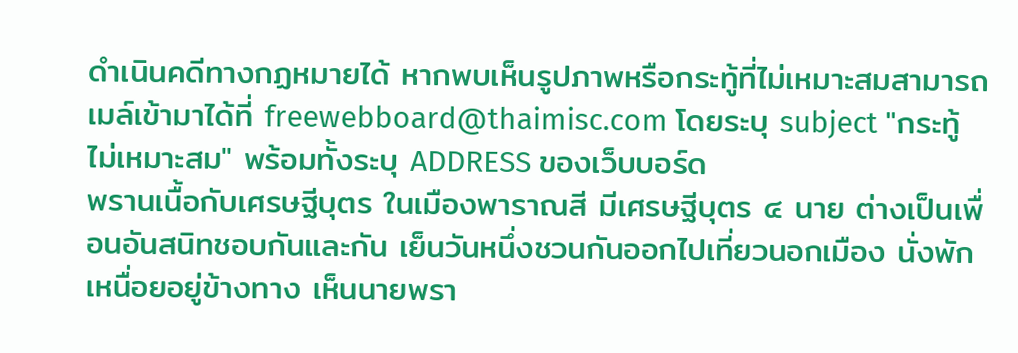ดำเนินคดีทางกฏหมายได้ หากพบเห็นรูปภาพหรือกระทู้ที่ไม่เหมาะสมสามารถเมล์เข้ามาได้ที่ freewebboard@thaimisc.com โดยระบุ subject "กระทู้ไม่เหมาะสม" พร้อมทั้งระบุ ADDRESS ของเว็บบอร์ด
พรานเนื้อกับเศรษฐีบุตร ในเมืองพาราณสี มีเศรษฐีบุตร ๔ นาย ต่างเป็นเพื่อนอันสนิทชอบกันและกัน เย็นวันหนึ่งชวนกันออกไปเที่ยวนอกเมือง นั่งพักเหนื่อยอยู่ข้างทาง เห็นนายพรา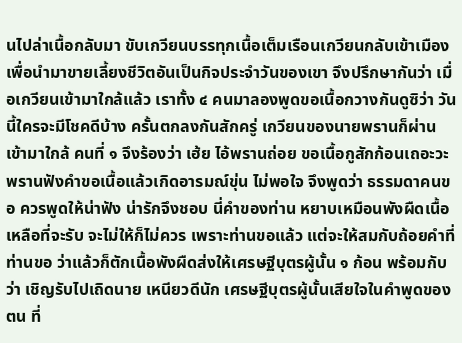นไปล่าเนื้อกลับมา ขับเกวียนบรรทุกเนื้อเต็มเรือนเกวียนกลับเข้าเมือง เพื่อนำมาขายเลี้ยงชีวิตอันเป็นกิจประจำวันของเขา จึงปรึกษากันว่า เมื่อเกวียนเข้ามาใกล้แล้ว เราทั้ง ๔ คนมาลองพูดขอเนื้อกวางกันดูซิว่า วันนี้ใครจะมีโชคดีบ้าง ครั้นตกลงกันสักครู่ เกวียนของนายพรานก็ผ่านเข้ามาใกล้ คนที่ ๑ จึงร้องว่า เฮ้ย ไอ้พรานถ่อย ขอเนื้อกูสักก้อนเถอะวะ พรานฟังคำขอเนื้อแล้วเกิดอารมณ์ขุ่น ไม่พอใจ จึงพูดว่า ธรรมดาคนขอ ควรพูดให้น่าฟัง น่ารักจึงชอบ นี่คำของท่าน หยาบเหมือนพังผืดเนื้อ เหลือที่จะรับ จะไม่ให้ก็ไม่ควร เพราะท่านขอแล้ว แต่จะให้สมกับถ้อยคำที่ท่านขอ ว่าแล้วก็ตักเนื้อพังผืดส่งให้เศรษฐีบุตรผู้นั้น ๑ ก้อน พร้อมกับว่า เชิญรับไปเถิดนาย เหนียวดีนัก เศรษฐีบุตรผู้นั้นเสียใจในคำพูดของตน ที่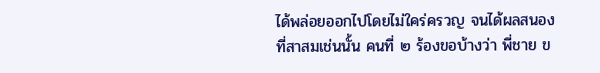ได้พล่อยออกไปโดยไม่ใคร่ครวญ จนได้ผลสนองที่สาสมเช่นนั้น คนที่ ๒ ร้องขอบ้างว่า พี่ชาย ข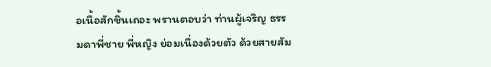อเนื้อสักชิ้นเถอะ พรานตอบว่า ท่านผู้เจริญ ธรรมดาพี่ชาย พี่หญิง ย่อมเนื่องด้วยตัว ด้วยสายสัม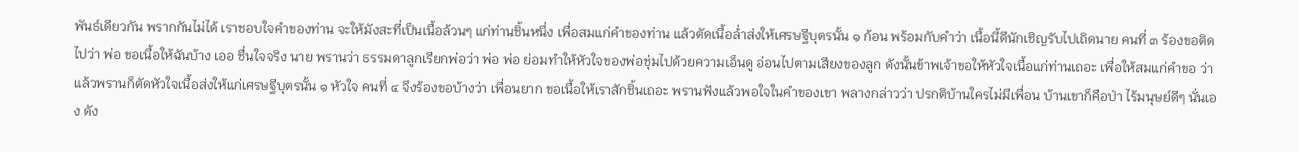พันธ์เดียวกัน พรากกันไม่ได้ เราชอบใจคำของท่าน จะให้มังสะที่เป็นเนื้อล้วนๆ แก่ท่านชิ้นหนึ่ง เพื่อสมแก่คำของท่าน แล้วตัดเนื้อล่ำส่งให้เศรษฐีบุตรนั้น ๑ ก้อน พร้อมกับคำว่า เนื้อนี้ดีนักเชิญรับไปเถิดนาย คนที่ ๓ ร้องขอติดไปว่า พ่อ ขอเนื้อให้ฉันบ้าง เออ ชื่นใจจริง นาย พรานว่า ธรรมดาลูกเรียกพ่อว่า พ่อ พ่อ ย่อมทำให้หัวใจของพ่อชุ่มไปด้วยความเอ็นดู อ่อนไปตามเสียงของลูก ดังนั้นข้าพเจ้าขอให้หัวใจเนื้อแก่ท่านเถอะ เพื่อให้สมแก่คำขอ ว่าแล้วพรานก็ตัดหัวใจเนื้อส่งให้แก่เศรษฐีบุตรนั้น ๑ หัวใจ คนที่ ๔ จึงร้องขอบ้างว่า เพื่อนยาก ขอเนื้อให้เราสักชิ้นเถอะ พรานฟังแล้วพอใจในคำของเขา พลางกล่าวว่า ปรกติบ้านใครไม่มีเพื่อน บ้านเขาก็คือป่า ไร้มนุษย์ดีๆ นั่นเอง ดัง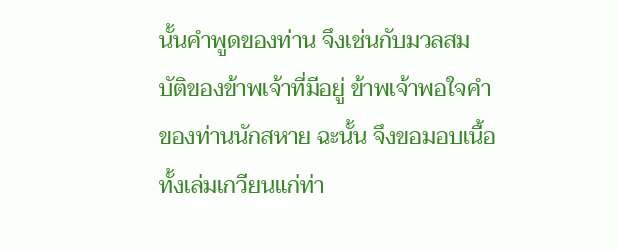นั้นคำพูดของท่าน จึงเช่นกับมวลสมบัติของข้าพเจ้าที่มีอยู่ ข้าพเจ้าพอใจคำของท่านนักสหาย ฉะนั้น จึงขอมอบเนื้อทั้งเล่มเกวียนแก่ท่า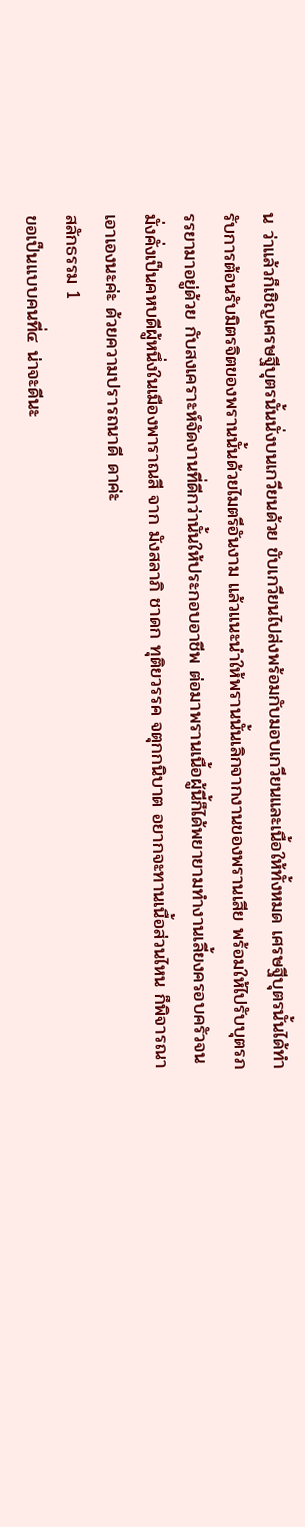น ว่าแล้วก็เชิญเศรษฐีบุตรนั้นนั่งบนเกวียนด้วย ขับเกวียนไปส่งพร้อมกับมอบเกวียนและเนื้อให้ทั้งหมด เศรษฐีบุตรนั้นได้ทำรับการต้อนรับมิตรจิตของพรานนั้นด้วยไมตรีอันงาม แล้วแนะนำให้พรานนั้นเลิกจากงานของพรานเสีย พร้อมให้ไปรับบุตรภรรยามาอยู่ด้วย กับสงเคราะห์จัดงานที่ดีกว่านั้นให้ประกอบอาชีพ ต่อมาพรานเนื้อผู้นี้ก็ได้พยายามทำงานเลี้ยงครอบครัวจนมั่งคั่งเป็นคหบดีผู้หนึ่งในเมืองพาราณสี จาก มังสลาภิ ชาดก ทุติยวรรค จตุกกนิบาต อยากจะทานเนื้อส่วนไหน ก็พิจารณาเอาเองนะค่ะ ด้วยความปรารถนาดี ดาค่ะ
สลักธรรม 1
ขอเป็นแบบคนที่๔ น่าจะดีนะ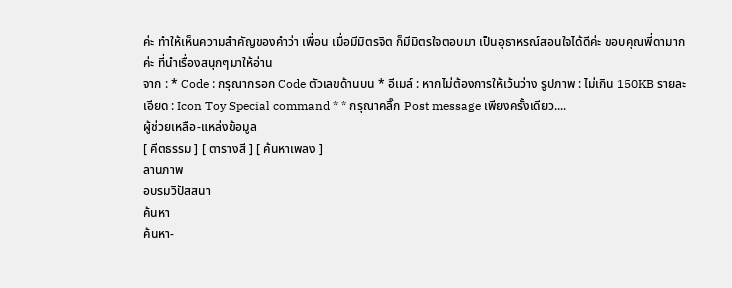ค่ะ ทำให้เห็นความสำคัญของคำว่า เพื่อน เมื่อมีมิตรจิต ก็มีมิตรใจตอบมา เป็นอุธาหรณ์สอนใจได้ดีค่ะ ขอบคุณพี่ดามากค่ะ ที่นำเรื่องสนุกๆมาให้อ่าน
จาก : * Code : กรุณากรอก Code ตัวเลขด้านบน * อีเมล์ : หากไม่ต้องการให้เว้นว่าง รูปภาพ : ไม่เกิน 150KB รายละเอียด : Icon Toy Special command * * กรุณาคลิ๊ก Post message เพียงครั้งเดียว....
ผู้ช่วยเหลือ-แหล่งข้อมูล
[ คีตธรรม ] [ ตารางสี ] [ ค้นหาเพลง ]
ลานภาพ
อบรมวิปัสสนา
ค้นหา
ค้นหา-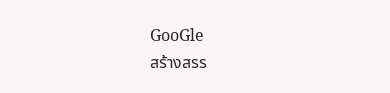GooGle
สร้างสรร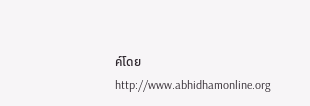ค์โดย http://www.abhidhamonline.org